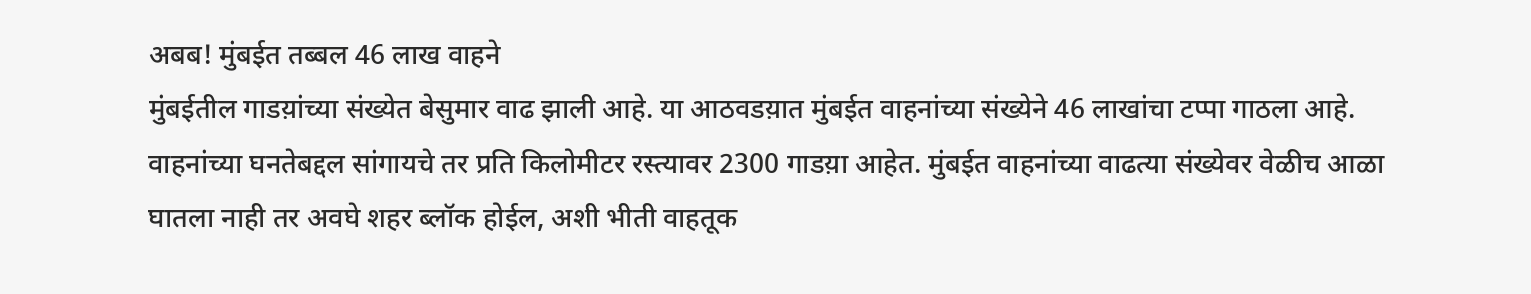अबब! मुंबईत तब्बल 46 लाख वाहने
मुंबईतील गाडय़ांच्या संख्येत बेसुमार वाढ झाली आहे. या आठवडय़ात मुंबईत वाहनांच्या संख्येने 46 लाखांचा टप्पा गाठला आहे. वाहनांच्या घनतेबद्दल सांगायचे तर प्रति किलोमीटर रस्त्यावर 2300 गाडय़ा आहेत. मुंबईत वाहनांच्या वाढत्या संख्येवर वेळीच आळा घातला नाही तर अवघे शहर ब्लॉक होईल, अशी भीती वाहतूक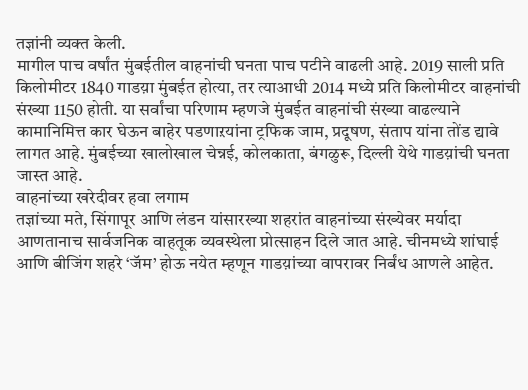तज्ञांनी व्यक्त केली.
मागील पाच वर्षांत मुंबईतील वाहनांची घनता पाच पटीने वाढली आहे. 2019 साली प्रति किलोमीटर 1840 गाडय़ा मुंबईत होत्या, तर त्याआधी 2014 मध्ये प्रति किलोमीटर वाहनांची संख्या 1150 होती. या सर्वांचा परिणाम म्हणजे मुंबईत वाहनांची संख्या वाढल्याने कामानिमित्त कार घेऊन बाहेर पडणाऱयांना ट्रफिक जाम, प्रदूषण, संताप यांना तोंड द्यावे लागत आहे. मुंबईच्या खालोखाल चेन्नई, कोलकाता, बंगळुरू, दिल्ली येथे गाडय़ांची घनता जास्त आहे.
वाहनांच्या खरेदीवर हवा लगाम
तज्ञांच्या मते, सिंगापूर आणि लंडन यांसारख्या शहरांत वाहनांच्या संख्येवर मर्यादा आणतानाच सार्वजनिक वाहतूक व्यवस्थेला प्रोत्साहन दिले जात आहे. चीनमध्ये शांघाई आणि बीजिंग शहरे ‘जॅम’ होऊ नयेत म्हणून गाडय़ांच्या वापरावर निर्बंध आणले आहेत.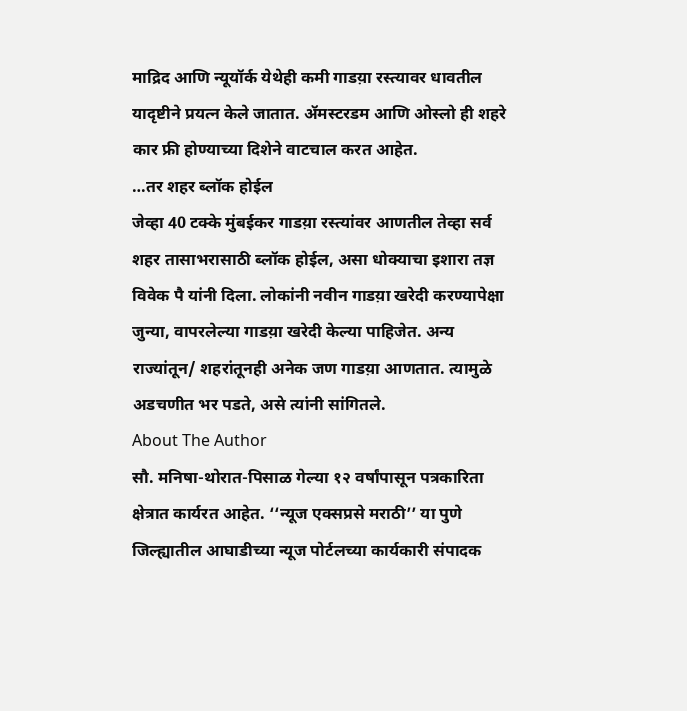माद्रिद आणि न्यूयॉर्क येथेही कमी गाडय़ा रस्त्यावर धावतील यादृष्टीने प्रयत्न केले जातात. ॲमस्टरडम आणि ओस्लो ही शहरे कार फ्री होण्याच्या दिशेने वाटचाल करत आहेत.
…तर शहर ब्लॉक होईल
जेव्हा 40 टक्के मुंबईकर गाडय़ा रस्त्यांवर आणतील तेव्हा सर्व शहर तासाभरासाठी ब्लॉक होईल, असा धोक्याचा इशारा तज्ञ विवेक पै यांनी दिला. लोकांनी नवीन गाडय़ा खरेदी करण्यापेक्षा जुन्या, वापरलेल्या गाडय़ा खरेदी केल्या पाहिजेत. अन्य राज्यांतून/ शहरांतूनही अनेक जण गाडय़ा आणतात. त्यामुळे अडचणीत भर पडते, असे त्यांनी सांगितले.
About The Author
सौ. मनिषा-थोरात-पिसाळ गेल्या १२ वर्षांपासून पत्रकारिता क्षेत्रात कार्यरत आहेत. ‘‘न्यूज एक्सप्रसे मराठी’’ या पुणे जिल्ह्यातील आघाडीच्या न्यूज पोर्टलच्या कार्यकारी संपादक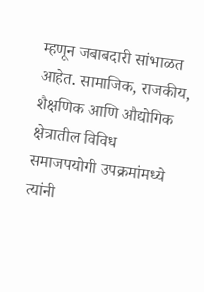म्हणून जबाबदारी सांभाळत आहेत. सामाजिक, राजकीय, शैक्षणिक आणि औद्योगिक क्षेत्रातील विविध समाजपयोगी उपक्रमांमध्ये त्यांनी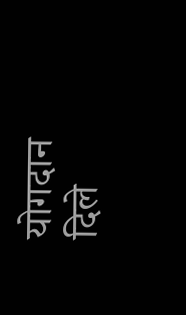योगदान दिले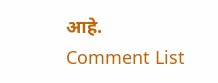आहे.
Comment List